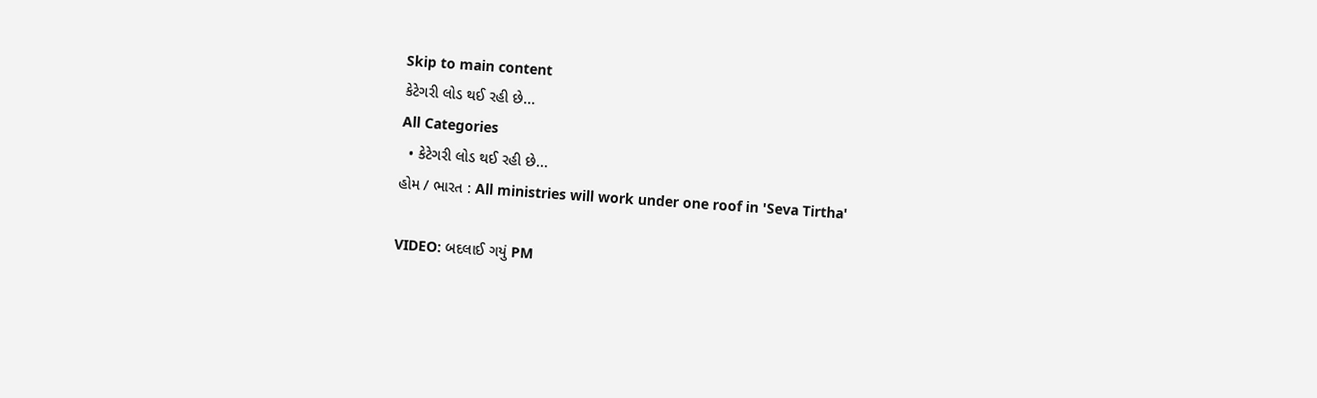Skip to main content
કેટેગરી લોડ થઈ રહી છે...
All Categories
  • કેટેગરી લોડ થઈ રહી છે...
હોમ / ભારત : All ministries will work under one roof in 'Seva Tirtha'

VIDEO: બદલાઈ ગયું PM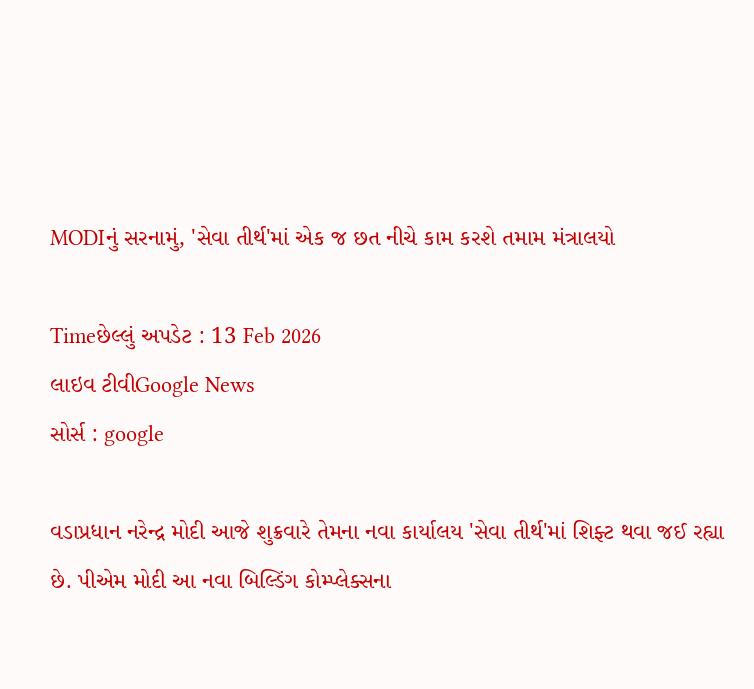MODIનું સરનામું, 'સેવા તીર્થ'માં એક જ છત નીચે કામ કરશે તમામ મંત્રાલયો

Timeછેલ્લું અપડેટ : 13 Feb 2026
લાઇવ ટીવીGoogle News
સોર્સ : google

વડાપ્રધાન નરેન્દ્ર મોદી આજે શુક્રવારે તેમના નવા કાર્યાલય 'સેવા તીર્થ'માં શિફ્ટ થવા જઈ રહ્યા છે. પીએમ મોદી આ નવા બિલ્ડિંગ કોમ્પ્લેક્સના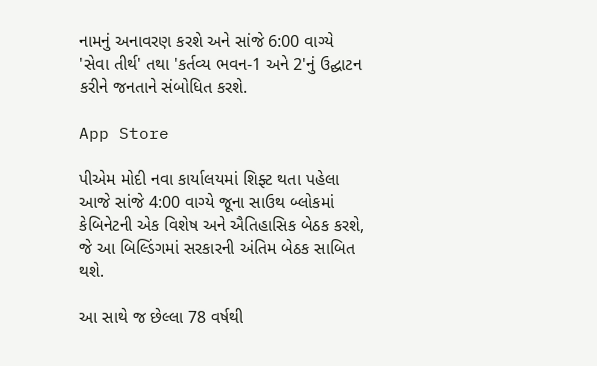નામનું અનાવરણ કરશે અને સાંજે 6:00 વાગ્યે 'સેવા તીર્થ' તથા 'કર્તવ્ય ભવન-1 અને 2'નું ઉદ્ઘાટન કરીને જનતાને સંબોધિત કરશે.

App Store

પીએમ મોદી નવા કાર્યાલયમાં શિફ્ટ થતા પહેલા આજે સાંજે 4:00 વાગ્યે જૂના સાઉથ બ્લોકમાં કેબિનેટની એક વિશેષ અને ઐતિહાસિક બેઠક કરશે, જે આ બિલ્ડિંગમાં સરકારની અંતિમ બેઠક સાબિત થશે.

આ સાથે જ છેલ્લા 78 વર્ષથી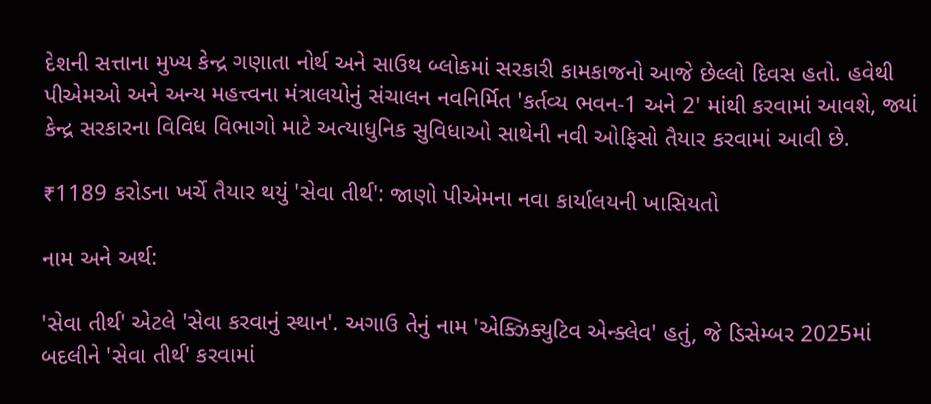દેશની સત્તાના મુખ્ય કેન્દ્ર ગણાતા નોર્થ અને સાઉથ બ્લોકમાં સરકારી કામકાજનો આજે છેલ્લો દિવસ હતો. હવેથી પીએમઓ અને અન્ય મહત્ત્વના મંત્રાલયોનું સંચાલન નવનિર્મિત 'કર્તવ્ય ભવન-1 અને 2' માંથી કરવામાં આવશે, જ્યાં કેન્દ્ર સરકારના વિવિધ વિભાગો માટે અત્યાધુનિક સુવિધાઓ સાથેની નવી ઓફિસો તૈયાર કરવામાં આવી છે.

₹1189 કરોડના ખર્ચે તૈયાર થયું 'સેવા તીર્થ': જાણો પીએમના નવા કાર્યાલયની ખાસિયતો

નામ અને અર્થ:

'સેવા તીર્થ' એટલે 'સેવા કરવાનું સ્થાન'. અગાઉ તેનું નામ 'એક્ઝિક્યુટિવ એન્ક્લેવ' હતું, જે ડિસેમ્બર 2025માં બદલીને 'સેવા તીર્થ' કરવામાં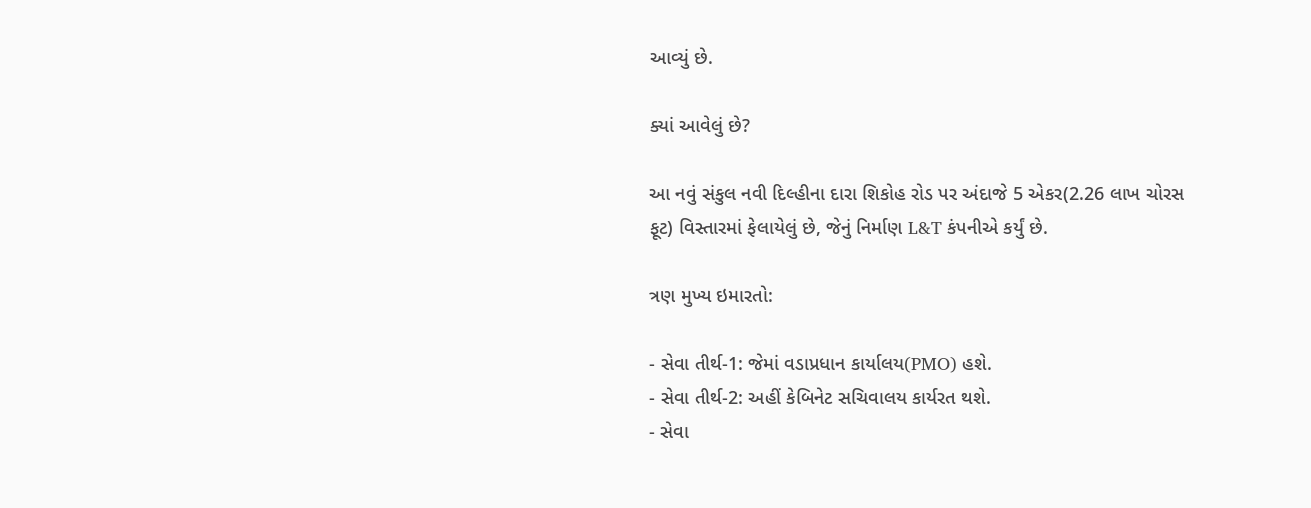આવ્યું છે.

ક્યાં આવેલું છે?

આ નવું સંકુલ નવી દિલ્હીના દારા શિકોહ રોડ પર અંદાજે 5 એકર(2.26 લાખ ચોરસ ફૂટ) વિસ્તારમાં ફેલાયેલું છે, જેનું નિર્માણ L&T કંપનીએ કર્યું છે.

ત્રણ મુખ્ય ઇમારતો:

- સેવા તીર્થ-1: જેમાં વડાપ્રધાન કાર્યાલય(PMO) હશે.
- સેવા તીર્થ-2: અહીં કેબિનેટ સચિવાલય કાર્યરત થશે.
- સેવા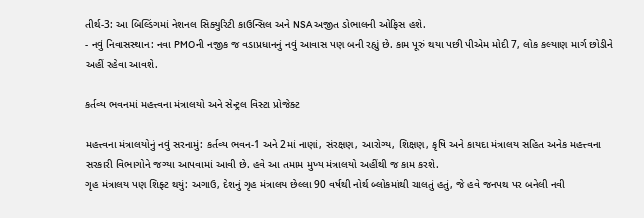તીર્થ-3: આ બિલ્ડિંગમાં નેશનલ સિક્યુરિટી કાઉન્સિલ અને NSA અજીત ડોભાલની ઓફિસ હશે.
- નવું નિવાસસ્થાન: નવા PMOની નજીક જ વડાપ્રધાનનું નવું આવાસ પણ બની રહ્યું છે. કામ પૂરું થયા પછી પીએમ મોદી 7, લોક કલ્યાણ માર્ગ છોડીને અહીં રહેવા આવશે.

કર્તવ્ય ભવનમાં મહત્ત્વના મંત્રાલયો અને સેન્ટ્રલ વિસ્ટા પ્રોજેક્ટ

મહત્ત્વના મંત્રાલયોનું નવું સરનામું: કર્તવ્ય ભવન-1 અને 2માં નાણાં, સંરક્ષણ, આરોગ્ય, શિક્ષણ, કૃષિ અને કાયદા મંત્રાલય સહિત અનેક મહત્ત્વના સરકારી વિભાગોને જગ્યા આપવામાં આવી છે. હવે આ તમામ મુખ્ય મંત્રાલયો અહીંથી જ કામ કરશે.
ગૃહ મંત્રાલય પણ શિફ્ટ થયું: અગાઉ, દેશનું ગૃહ મંત્રાલય છેલ્લા 90 વર્ષથી નોર્થ બ્લોકમાંથી ચાલતું હતું, જે હવે જનપથ પર બનેલી નવી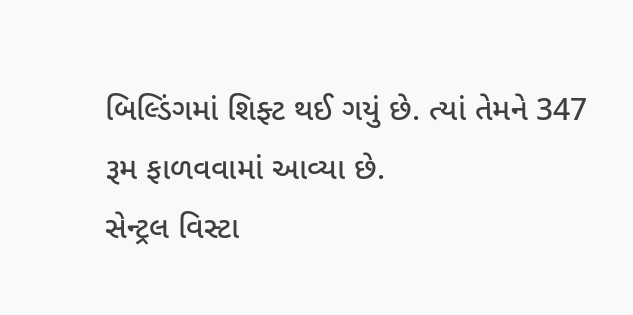બિલ્ડિંગમાં શિફ્ટ થઈ ગયું છે. ત્યાં તેમને 347 રૂમ ફાળવવામાં આવ્યા છે.
સેન્ટ્રલ વિસ્ટા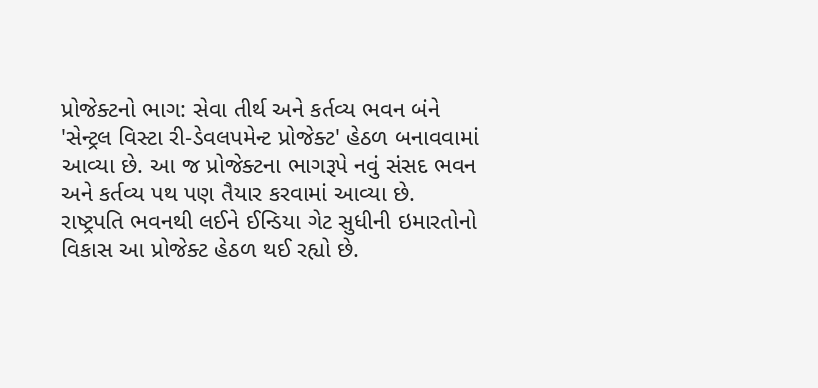પ્રોજેક્ટનો ભાગ: સેવા તીર્થ અને કર્તવ્ય ભવન બંને 'સેન્ટ્રલ વિસ્ટા રી-ડેવલપમેન્ટ પ્રોજેક્ટ' હેઠળ બનાવવામાં આવ્યા છે. આ જ પ્રોજેક્ટના ભાગરૂપે નવું સંસદ ભવન અને કર્તવ્ય પથ પણ તૈયાર કરવામાં આવ્યા છે. રાષ્ટ્રપતિ ભવનથી લઈને ઈન્ડિયા ગેટ સુધીની ઇમારતોનો વિકાસ આ પ્રોજેક્ટ હેઠળ થઈ રહ્યો છે.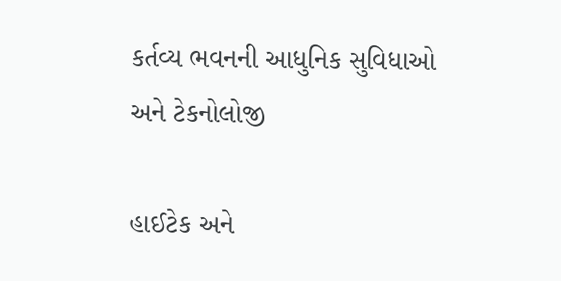કર્તવ્ય ભવનની આધુનિક સુવિધાઓ અને ટેકનોલોજી

હાઈટેક અને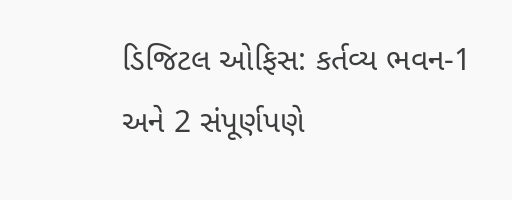ડિજિટલ ઓફિસ: કર્તવ્ય ભવન-1 અને 2 સંપૂર્ણપણે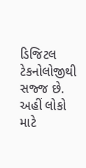ડિજિટલ ટેકનોલોજીથી સજ્જ છે. અહીં લોકો માટે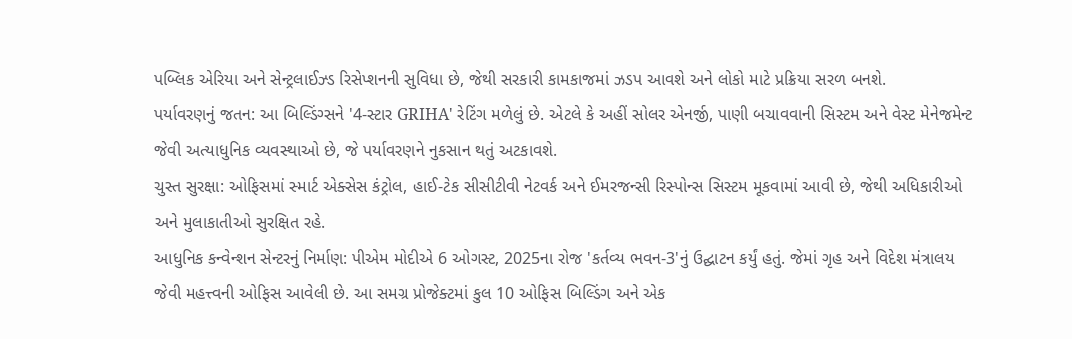પબ્લિક એરિયા અને સેન્ટ્રલાઈઝ્ડ રિસેપ્શનની સુવિધા છે, જેથી સરકારી કામકાજમાં ઝડપ આવશે અને લોકો માટે પ્રક્રિયા સરળ બનશે.
પર્યાવરણનું જતન: આ બિલ્ડિંગ્સને '4-સ્ટાર GRIHA' રેટિંગ મળેલું છે. એટલે કે અહીં સોલર એનર્જી, પાણી બચાવવાની સિસ્ટમ અને વેસ્ટ મેનેજમેન્ટ જેવી અત્યાધુનિક વ્યવસ્થાઓ છે, જે પર્યાવરણને નુકસાન થતું અટકાવશે.
ચુસ્ત સુરક્ષા: ઓફિસમાં સ્માર્ટ એક્સેસ કંટ્રોલ, હાઈ-ટેક સીસીટીવી નેટવર્ક અને ઈમરજન્સી રિસ્પોન્સ સિસ્ટમ મૂકવામાં આવી છે, જેથી અધિકારીઓ અને મુલાકાતીઓ સુરક્ષિત રહે.
આધુનિક કન્વેન્શન સેન્ટરનું નિર્માણ: પીએમ મોદીએ 6 ઓગસ્ટ, 2025ના રોજ 'કર્તવ્ય ભવન-3'નું ઉદ્ઘાટન કર્યું હતું. જેમાં ગૃહ અને વિદેશ મંત્રાલય જેવી મહત્ત્વની ઓફિસ આવેલી છે. આ સમગ્ર પ્રોજેક્ટમાં કુલ 10 ઓફિસ બિલ્ડિંગ અને એક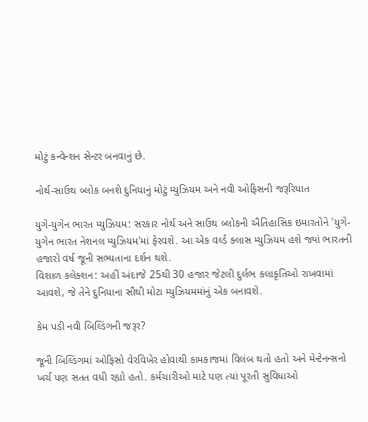મોટું કન્વેન્શન સેન્ટર બનવાનું છે.

નોર્થ-સાઉથ બ્લોક બનશે દુનિયાનું મોટું મ્યુઝિયમ અને નવી ઓફિસની જરૂરિયાત

યુગે-યુગેન ભારત મ્યુઝિયમ: સરકાર નોર્થ અને સાઉથ બ્લોકની ઐતિહાસિક ઇમારતોને 'યુગે-યુગેન ભારત નેશનલ મ્યુઝિયમ'માં ફેરવશે. આ એક વર્લ્ડ ક્લાસ મ્યુઝિયમ હશે જ્યાં ભારતની હજારો વર્ષ જૂની સભ્યતાના દર્શન થશે.
વિશાળ કલેક્શન: અહીં અંદાજે 25થી 30 હજાર જેટલી દુર્લભ કલાકૃતિઓ રાખવામાં આવશે, જે તેને દુનિયાના સૌથી મોટા મ્યુઝિયમમાંનું એક બનાવશે.

કેમ પડી નવી બિલ્ડિંગની જરૂર?

જૂની બિલ્ડિંગમાં ઓફિસો વેરવિખેર હોવાથી કામકાજમાં વિલંબ થતો હતો અને મેન્ટેનન્સનો ખર્ચ પણ સતત વધી રહ્યો હતો. કર્મચારીઓ માટે પણ ત્યાં પૂરતી સુવિધાઓ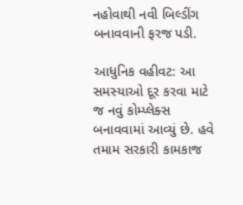નહોવાથી નવી બિલ્ડીંગ બનાવવાની ફરજ પડી.

આધુનિક વહીવટ: આ સમસ્યાઓ દૂર કરવા માટે જ નવું કોમ્પ્લેક્સ બનાવવામાં આવ્યું છે. હવે તમામ સરકારી કામકાજ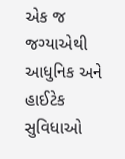એક જ જગ્યાએથી આધુનિક અને હાઈટેક સુવિધાઓ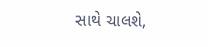સાથે ચાલશે,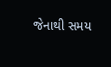જેનાથી સમય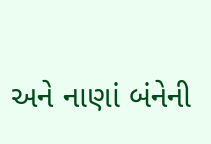અને નાણાં બંનેની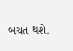બચત થશે.